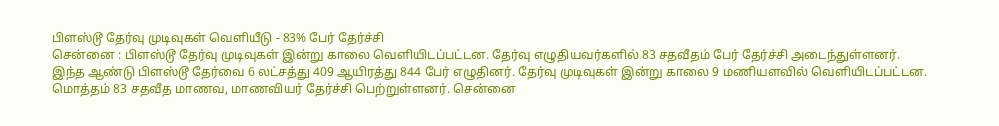பிளஸ்டூ தேர்வு முடிவுகள் வெளியீடு - 83% பேர் தேர்ச்சி
சென்னை : பிளஸ்டூ தேர்வு முடிவுகள் இன்று காலை வெளியிடப்பட்டன. தேர்வு எழுதியவர்களில் 83 சதவீதம் பேர் தேர்ச்சி அடைந்துள்ளனர்.
இந்த ஆண்டு பிளஸ்டூ தேர்வை 6 லட்சத்து 409 ஆயிரத்து 844 பேர் எழுதினர். தேர்வு முடிவுகள் இன்று காலை 9 மணியளவில் வெளியிடப்பட்டன.
மொத்தம் 83 சதவீத மாணவ, மாணவியர் தேர்ச்சி பெற்றுள்ளனர். சென்னை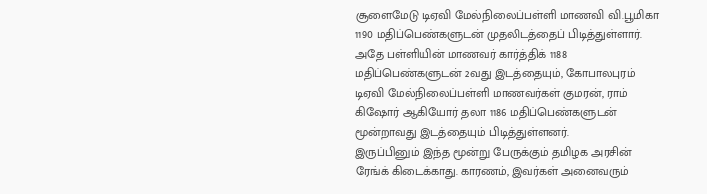சூளைமேடு டிஏவி மேல்நிலைப்பள்ளி மாணவி வி.பூமிகா 1190 மதிப்பெண்களுடன் முதலிடத்தைப் பிடித்துள்ளார்.
அதே பள்ளியின் மாணவர் கார்த்திக் 1188 மதிப்பெண்களுடன் 2வது இடத்தையும், கோபாலபுரம் டிஏவி மேல்நிலைப்பள்ளி மாணவர்கள் குமரன், ராம் கிஷோர் ஆகியோர் தலா 1186 மதிப்பெண்களுடன் மூன்றாவது இடத்தையும் பிடித்துள்ளனர்.
இருப்பினும் இந்த மூன்று பேருக்கும் தமிழக அரசின் ரேங்க் கிடைக்காது. காரணம், இவர்கள் அனைவரும்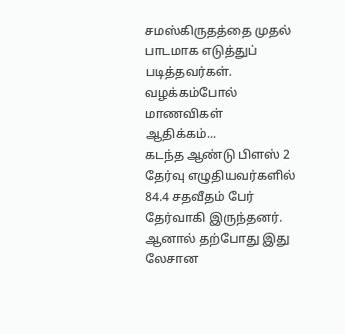சமஸ்கிருதத்தை முதல் பாடமாக எடுத்துப் படித்தவர்கள்.
வழக்கம்போல் மாணவிகள் ஆதிக்கம்...
கடந்த ஆண்டு பிளஸ் 2 தேர்வு எழுதியவர்களில் 84.4 சதவீதம் பேர் தேர்வாகி இருந்தனர். ஆனால் தற்போது இது லேசான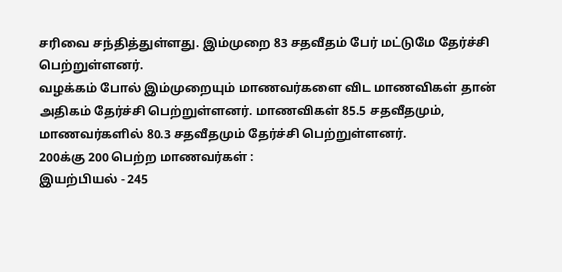சரிவை சந்தித்துள்ளது. இம்முறை 83 சதவீதம் பேர் மட்டுமே தேர்ச்சி பெற்றுள்ளனர்.
வழக்கம் போல் இம்முறையும் மாணவர்களை விட மாணவிகள் தான் அதிகம் தேர்ச்சி பெற்றுள்ளனர். மாணவிகள் 85.5 சதவீதமும், மாணவர்களில் 80.3 சதவீதமும் தேர்ச்சி பெற்றுள்ளனர்.
200க்கு 200 பெற்ற மாணவர்கள் :
இயற்பியல் - 245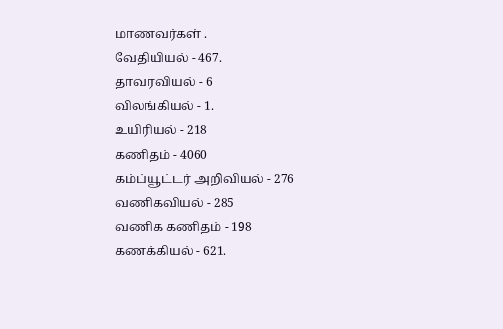மாணவர்கள் .
வேதியியல் - 467.
தாவரவியல் - 6
விலங்கியல் - 1.
உயிரியல் - 218
கணிதம் - 4060
கம்ப்யூட்டர் அறிவியல் - 276
வணிகவியல் - 285
வணிக கணிதம் - 198
கணக்கியல் - 621.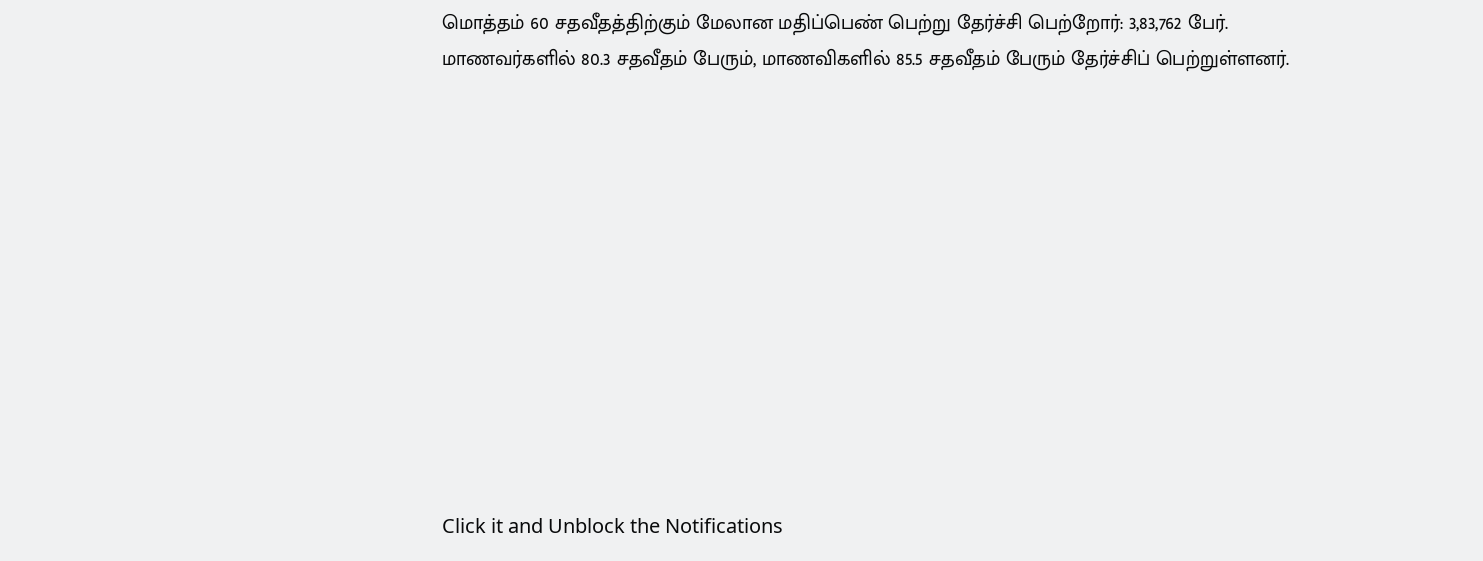மொத்தம் 60 சதவீதத்திற்கும் மேலான மதிப்பெண் பெற்று தேர்ச்சி பெற்றோர்: 3,83,762 பேர்.
மாணவர்களில் 80.3 சதவீதம் பேரும், மாணவிகளில் 85.5 சதவீதம் பேரும் தேர்ச்சிப் பெற்றுள்ளனர்.












Click it and Unblock the Notifications